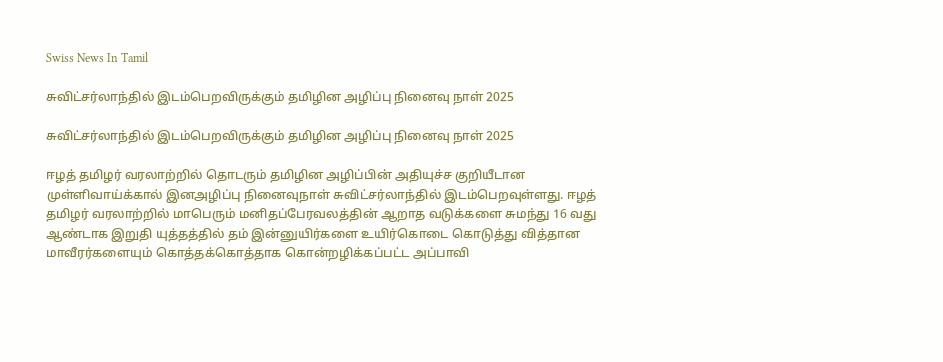Swiss News In Tamil

சுவிட்சர்லாந்தில் இடம்பெறவிருக்கும் தமிழின அழிப்பு நினைவு நாள் 2025

சுவிட்சர்லாந்தில் இடம்பெறவிருக்கும் தமிழின அழிப்பு நினைவு நாள் 2025

ஈழத் தமிழர் வரலாற்றில் தொடரும் தமிழின அழிப்பின் அதியுச்ச குறியீடான முள்ளிவாய்க்கால் இனஅழிப்பு நினைவுநாள் சுவிட்சர்லாந்தில் இடம்பெறவுள்ளது. ஈழத் தமிழர் வரலாற்றில் மாபெரும் மனிதப்பேரவலத்தின் ஆறாத வடுக்களை சுமந்து 16 வது ஆண்டாக இறுதி யுத்தத்தில் தம் இன்னுயிர்களை உயிர்கொடை கொடுத்து வித்தான மாவீரர்களையும் கொத்தக்கொத்தாக கொன்றழிக்கப்பட்ட அப்பாவி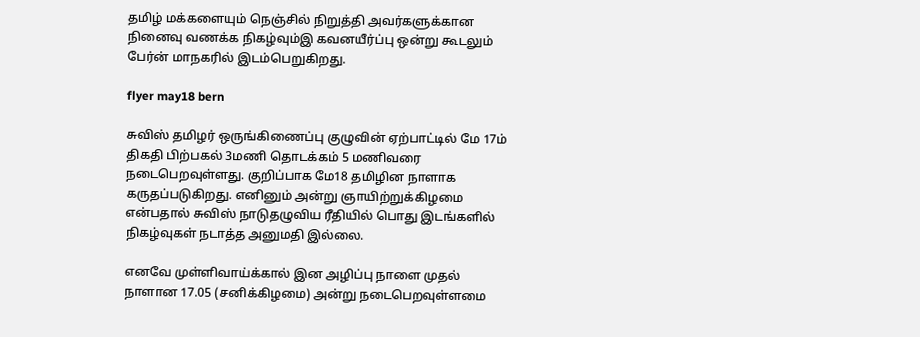தமிழ் மக்களையும் நெஞ்சில் நிறுத்தி அவர்களுக்கான நினைவு வணக்க நிகழ்வும்இ கவனயீர்ப்பு ஒன்று கூடலும் பேர்ன் மாநகரில் இடம்பெறுகிறது.

flyer may18 bern

சுவிஸ் தமிழர் ஒருங்கிணைப்பு குழுவின் ஏற்பாட்டில் மே 17ம் திகதி பிற்பகல் 3மணி தொடக்கம் 5 மணிவரை நடைபெறவுள்ளது. குறிப்பாக மே18 தமிழின நாளாக கருதப்படுகிறது. எனினும் அன்று ஞாயிற்றுக்கிழமை என்பதால் சுவிஸ் நாடுதழுவிய ரீதியில் பொது இடங்களில் நிகழ்வுகள் நடாத்த அனுமதி இல்லை.

எனவே முள்ளிவாய்க்கால் இன அழிப்பு நாளை முதல் நாளான 17.05 (சனிக்கிழமை) அன்று நடைபெறவுள்ளமை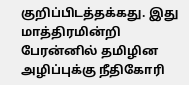குறிப்பிடத்தக்கது. இது மாத்திரமின்றி பேரன்னில் தமிழின அழிப்புக்கு நீதிகோரி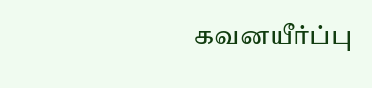கவனயீர்ப்பு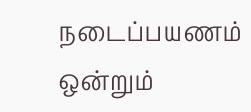நடைப்பயணம் ஒன்றும்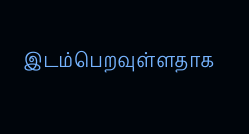இடம்பெறவுள்ளதாக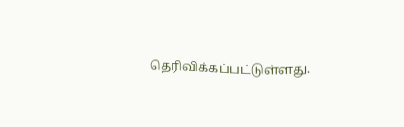தெரிவிக்கப்பட்டுள்ளது.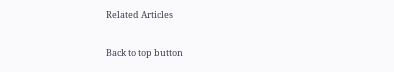Related Articles

Back to top button